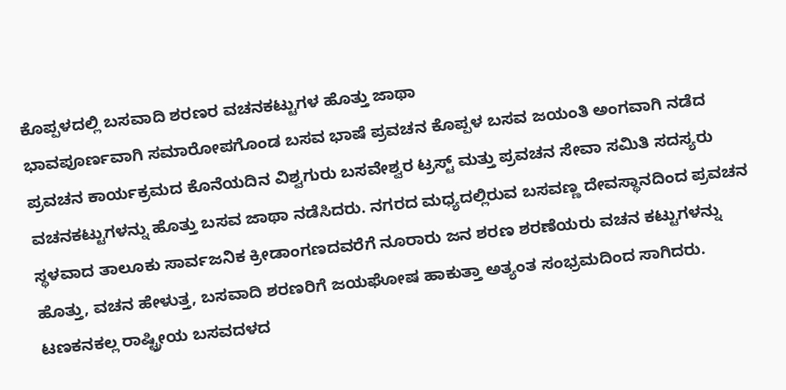ಕೊಪ್ಪಳದಲ್ಲಿ ಬಸವಾದಿ ಶರಣರ ವಚನಕಟ್ಟುಗಳ ಹೊತ್ತು ಜಾಥಾ
ಭಾವಪೂರ್ಣವಾಗಿ ಸಮಾರೋಪಗೊಂಡ ಬಸವ ಭಾಷೆ ಪ್ರವಚನ ಕೊಪ್ಪಳ ಬಸವ ಜಯಂತಿ ಅಂಗವಾಗಿ ನಡೆದ ಪ್ರವಚನ ಕಾರ್ಯಕ್ರಮದ ಕೊನೆಯದಿನ ವಿಶ್ವಗುರು ಬಸವೇಶ್ವರ ಟ್ರಸ್ಟ್ ಮತ್ತು ಪ್ರವಚನ ಸೇವಾ ಸಮಿತಿ ಸದಸ್ಯರು ವಚನಕಟ್ಟುಗಳನ್ನು ಹೊತ್ತು ಬಸವ ಜಾಥಾ ನಡೆಸಿದರು. ನಗರದ ಮಧ್ಯದಲ್ಲಿರುವ ಬಸವಣ್ಣ ದೇವಸ್ಥಾನದಿಂದ ಪ್ರವಚನ ಸ್ಥಳವಾದ ತಾಲೂಕು ಸಾರ್ವಜನಿಕ ಕ್ರೀಡಾಂಗಣದವರೆಗೆ ನೂರಾರು ಜನ ಶರಣ ಶರಣೆಯರು ವಚನ ಕಟ್ಟುಗಳನ್ನು ಹೊತ್ತು, ವಚನ ಹೇಳುತ್ತ, ಬಸವಾದಿ ಶರಣರಿಗೆ ಜಯಘೋಷ ಹಾಕುತ್ತಾ ಅತ್ಯಂತ ಸಂಭ್ರಮದಿಂದ ಸಾಗಿದರು. ಟಣಕನಕಲ್ಲ ರಾಷ್ಟ್ರೀಯ ಬಸವದಳದ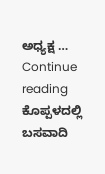ಅಧ್ಯಕ್ಷ … Continue reading ಕೊಪ್ಪಳದಲ್ಲಿ ಬಸವಾದಿ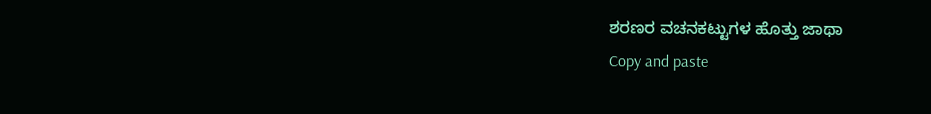ಶರಣರ ವಚನಕಟ್ಟುಗಳ ಹೊತ್ತು ಜಾಥಾ
Copy and paste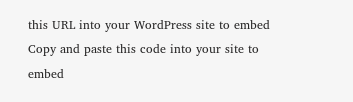this URL into your WordPress site to embed
Copy and paste this code into your site to embed